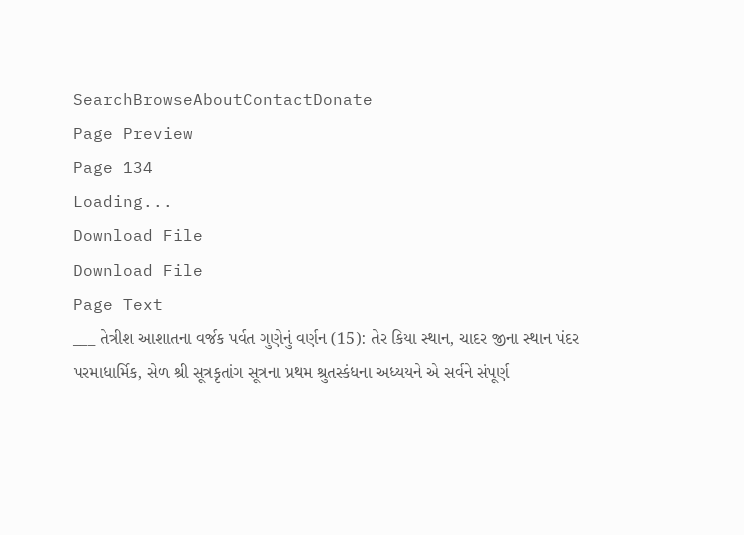SearchBrowseAboutContactDonate
Page Preview
Page 134
Loading...
Download File
Download File
Page Text
___ તેત્રીશ આશાતના વર્જક પર્વત ગુણેનું વર્ણન (15): તેર કિયા સ્થાન, ચાદર જીના સ્થાન પંદર પરમાધાર્મિક, સેળ શ્રી સૂત્રકૃતાંગ સૂત્રના પ્રથમ શ્રુતસ્કંધના અધ્યયને એ સર્વને સંપૂર્ણ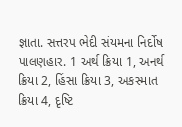જ્ઞાતા. સત્તરપ ભેદી સંયમના નિર્દોષ પાલણહાર. 1 અર્થ ક્રિયા 1, અનર્થ ક્રિયા 2, હિંસા ક્રિયા 3, અકસ્માત ક્રિયા 4, દૃષ્ટિ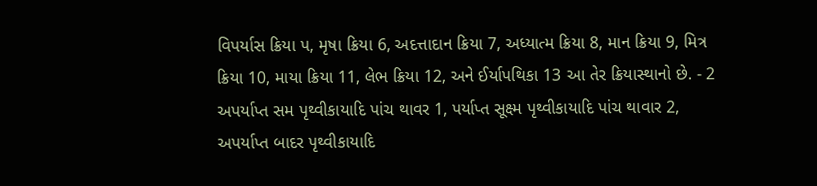વિપર્યાસ ક્રિયા પ, મૃષા ક્રિયા 6, અદત્તાદાન ક્રિયા 7, અધ્યાત્મ ક્રિયા 8, માન ક્રિયા 9, મિત્ર ક્રિયા 10, માયા ક્રિયા 11, લેભ ક્રિયા 12, અને ઈર્યાપથિકા 13 આ તેર ક્રિયાસ્થાનો છે. - 2 અપર્યાપ્ત સમ પૃથ્વીકાયાદિ પાંચ થાવર 1, પર્યાપ્ત સૂક્ષ્મ પૃથ્વીકાયાદિ પાંચ થાવાર 2, અપર્યાપ્ત બાદર પૃથ્વીકાયાદિ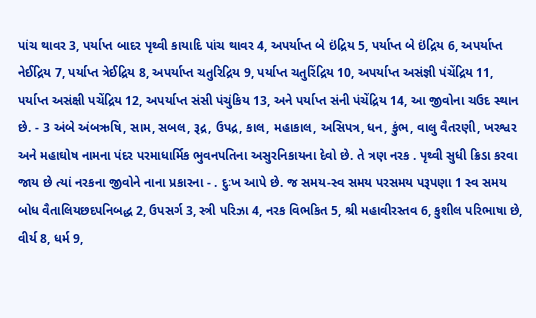પાંચ થાવર 3, પર્યાપ્ત બાદર પૃથ્વી કાયાદિ પાંચ થાવર 4, અપર્યાપ્ત બે ઇંદ્રિય 5, પર્યાપ્ત બે ઇંદ્રિય 6, અપર્યાપ્ત નેઈદ્રિય 7, પર્યાપ્ત ત્રેઈદ્રિય 8, અપર્યાપ્ત ચતુરિદ્રિય 9, પર્યાપ્ત ચતુરિંદ્રિય 10, અપર્યાપ્ત અસંજ્ઞી પંચેંદ્રિય 11, પર્યાપ્ત અસંક્ષી પચેંદ્રિય 12, અપર્યાપ્ત સંસી પંચુંકિય 13, અને પર્યાપ્ત સંની પંચેંદ્રિય 14, આ જીવોના ચઉદ સ્થાન છે. - 3 અંબે અંબઋષિ, સામ, સબલ, રૂદ્ર, ઉપદ્ર, કાલ, મહાકાલ, અસિપત્ર, ધન, કુંભ, વાલુ વૈતરણી, ખરશ્વર અને મહાઘોષ નામના પંદર પરમાધાર્મિક ભુવનપતિના અસુરનિકાયના દેવો છે. તે ત્રણ નરક . પૃથ્વી સુધી ક્રિડા કરવા જાય છે ત્યાં નરકના જીવોને નાના પ્રકારના - . દુઃખ આપે છે. જ સમય-સ્વ સમય પરસમય પરૂપણા 1 સ્વ સમય બોધ વૈતાલિયછદપનિબદ્ધ 2, ઉપસર્ગ 3, સ્ત્રી પરિઝા 4, નરક વિભકિત 5, શ્રી મહાવીરસ્તવ 6, કુશીલ પરિભાષા છે, વીર્ય 8, ધર્મ 9,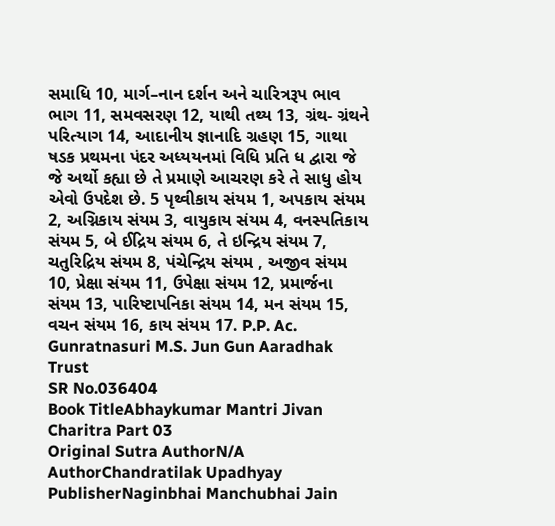સમાધિ 10, માર્ગ–નાન દર્શન અને ચારિત્રરૂપ ભાવ ભાગ 11, સમવસરણ 12, યાથી તથ્ય 13, ગ્રંથ- ગ્રંથને પરિત્યાગ 14, આદાનીય જ્ઞાનાદિ ગ્રહણ 15, ગાથા ષડક પ્રથમના પંદર અધ્યયનમાં વિધિ પ્રતિ ધ દ્વારા જે જે અર્થો કહ્યા છે તે પ્રમાણે આચરણ કરે તે સાધુ હોય એવો ઉપદેશ છે. 5 પૃથ્વીકાય સંયમ 1, અપકાય સંયમ 2, અગ્નિકાય સંયમ 3, વાયુકાય સંયમ 4, વનસ્પતિકાય સંયમ 5, બે ઈદ્રિય સંયમ 6, તે ઇન્દ્રિય સંયમ 7, ચતુરિદ્રિય સંયમ 8, પંચેન્દ્રિય સંયમ , અજીવ સંયમ 10, પ્રેક્ષા સંયમ 11, ઉપેક્ષા સંયમ 12, પ્રમાર્જના સંયમ 13, પારિષ્ટાપનિકા સંયમ 14, મન સંયમ 15, વચન સંયમ 16, કાય સંયમ 17. P.P. Ac. Gunratnasuri M.S. Jun Gun Aaradhak Trust
SR No.036404
Book TitleAbhaykumar Mantri Jivan Charitra Part 03
Original Sutra AuthorN/A
AuthorChandratilak Upadhyay
PublisherNaginbhai Manchubhai Jain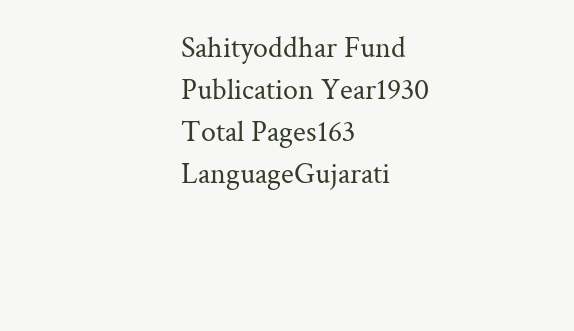Sahityoddhar Fund
Publication Year1930
Total Pages163
LanguageGujarati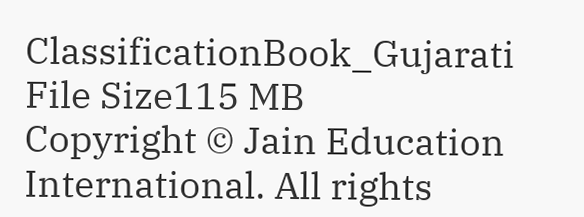ClassificationBook_Gujarati
File Size115 MB
Copyright © Jain Education International. All rights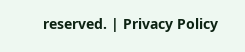reserved. | Privacy Policy